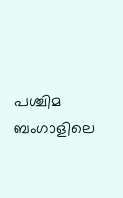പശ്ചിമ ബംഗാളിലെ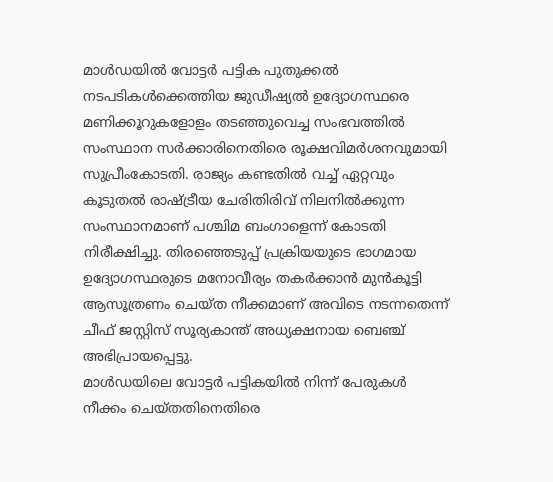മാൾഡയിൽ വോട്ടർ പട്ടിക പുതുക്കൽ നടപടികൾക്കെത്തിയ ജുഡീഷ്യൽ ഉദ്യോഗസ്ഥരെ മണിക്കൂറുകളോളം തടഞ്ഞുവെച്ച സംഭവത്തിൽ സംസ്ഥാന സർക്കാരിനെതിരെ രൂക്ഷവിമർശനവുമായി സുപ്രീംകോടതി. രാജ്യം കണ്ടതിൽ വച്ച് ഏറ്റവും കൂടുതൽ രാഷ്ട്രീയ ചേരിതിരിവ് നിലനിൽക്കുന്ന സംസ്ഥാനമാണ് പശ്ചിമ ബംഗാളെന്ന് കോടതി നിരീക്ഷിച്ചു. തിരഞ്ഞെടുപ്പ് പ്രക്രിയയുടെ ഭാഗമായ ഉദ്യോഗസ്ഥരുടെ മനോവീര്യം തകർക്കാൻ മുൻകൂട്ടി ആസൂത്രണം ചെയ്ത നീക്കമാണ് അവിടെ നടന്നതെന്ന് ചീഫ് ജസ്റ്റിസ് സൂര്യകാന്ത് അധ്യക്ഷനായ ബെഞ്ച് അഭിപ്രായപ്പെട്ടു.
മാൾഡയിലെ വോട്ടർ പട്ടികയിൽ നിന്ന് പേരുകൾ നീക്കം ചെയ്തതിനെതിരെ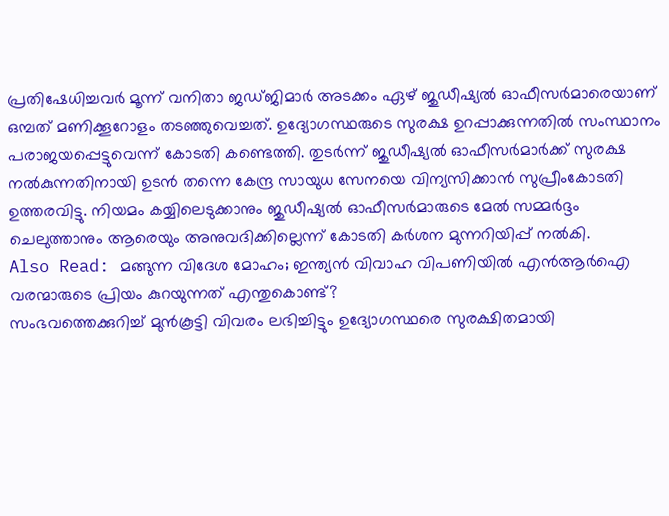പ്രതിഷേധിച്ചവർ മൂന്ന് വനിതാ ജഡ്ജിമാർ അടക്കം ഏഴ് ജുഡീഷ്യൽ ഓഫീസർമാരെയാണ് ഒമ്പത് മണിക്കൂറോളം തടഞ്ഞുവെച്ചത്. ഉദ്യോഗസ്ഥരുടെ സുരക്ഷ ഉറപ്പാക്കുന്നതിൽ സംസ്ഥാനം പരാജയപ്പെട്ടുവെന്ന് കോടതി കണ്ടെത്തി. തുടർന്ന് ജുഡീഷ്യൽ ഓഫീസർമാർക്ക് സുരക്ഷ നൽകുന്നതിനായി ഉടൻ തന്നെ കേന്ദ്ര സായുധ സേനയെ വിന്യസിക്കാൻ സുപ്രീംകോടതി ഉത്തരവിട്ടു. നിയമം കയ്യിലെടുക്കാനും ജുഡീഷ്യൽ ഓഫീസർമാരുടെ മേൽ സമ്മർദ്ദം ചെലുത്താനും ആരെയും അനുവദിക്കില്ലെന്ന് കോടതി കർശന മുന്നറിയിപ്പ് നൽകി.
Also Read: മങ്ങുന്ന വിദേശ മോഹം; ഇന്ത്യൻ വിവാഹ വിപണിയിൽ എൻആർഐ വരന്മാരുടെ പ്രിയം കുറയുന്നത് എന്തുകൊണ്ട്?
സംഭവത്തെക്കുറിച്ച് മുൻകൂട്ടി വിവരം ലഭിച്ചിട്ടും ഉദ്യോഗസ്ഥരെ സുരക്ഷിതമായി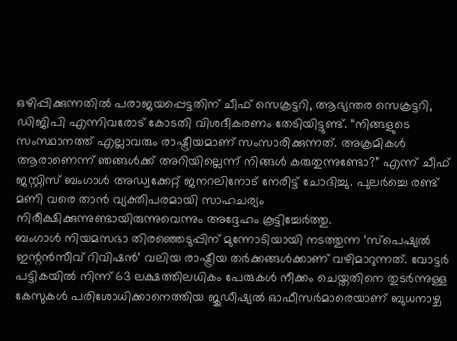ഒഴിപ്പിക്കുന്നതിൽ പരാജയപ്പെട്ടതിന് ചീഫ് സെക്രട്ടറി, ആഭ്യന്തര സെക്രട്ടറി, ഡിജിപി എന്നിവരോട് കോടതി വിശദീകരണം തേടിയിട്ടുണ്ട്. “നിങ്ങളുടെ സംസ്ഥാനത്ത് എല്ലാവരും രാഷ്ട്രീയമാണ് സംസാരിക്കുന്നത്. അക്രമികൾ ആരാണെന്ന് ഞങ്ങൾക്ക് അറിയില്ലെന്ന് നിങ്ങൾ കരുതുന്നുണ്ടോ?” എന്ന് ചീഫ് ജസ്റ്റിസ് ബംഗാൾ അഡ്വക്കേറ്റ് ജനറലിനോട് നേരിട്ട് ചോദിച്ചു. പുലർച്ചെ രണ്ട് മണി വരെ താൻ വ്യക്തിപരമായി സാഹചര്യം നിരീക്ഷിക്കുന്നുണ്ടായിരുന്നുവെന്നും അദ്ദേഹം കൂട്ടിച്ചേർത്തു.
ബംഗാൾ നിയമസഭാ തിരഞ്ഞെടുപ്പിന് മുന്നോടിയായി നടത്തുന്ന ‘സ്പെഷ്യൽ ഇന്റൻസീവ് റിവിഷൻ’ വലിയ രാഷ്ട്രീയ തർക്കങ്ങൾക്കാണ് വഴിമാറുന്നത്. വോട്ടർ പട്ടികയിൽ നിന്ന് 63 ലക്ഷത്തിലധികം പേരുകൾ നീക്കം ചെയ്തതിനെ തുടർന്നുള്ള കേസുകൾ പരിശോധിക്കാനെത്തിയ ജുഡീഷ്യൽ ഓഫീസർമാരെയാണ് ബുധനാഴ്ച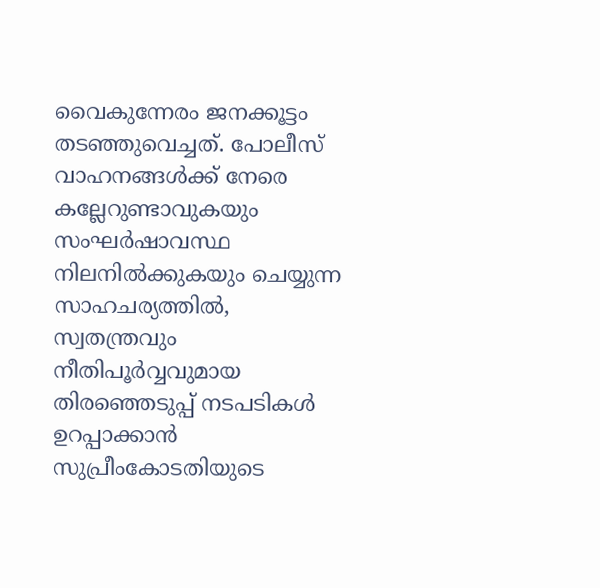വൈകുന്നേരം ജനക്കൂട്ടം തടഞ്ഞുവെച്ചത്. പോലീസ് വാഹനങ്ങൾക്ക് നേരെ കല്ലേറുണ്ടാവുകയും സംഘർഷാവസ്ഥ നിലനിൽക്കുകയും ചെയ്യുന്ന സാഹചര്യത്തിൽ, സ്വതന്ത്രവും നീതിപൂർവ്വവുമായ തിരഞ്ഞെടുപ്പ് നടപടികൾ ഉറപ്പാക്കാൻ സുപ്രീംകോടതിയുടെ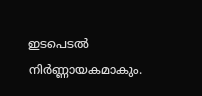ഇടപെടൽ നിർണ്ണായകമാകും.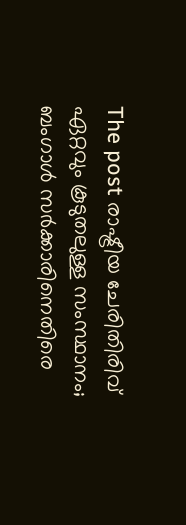The post രാഷ്ട്രീയ ചേരിതിരിവ് ഏറ്റവും കൂടുതലുള്ള സംസ്ഥാനം; ബംഗാൾ സർക്കാരിനെതിരെ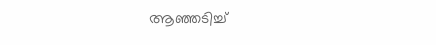ആഞ്ഞടിച്ച്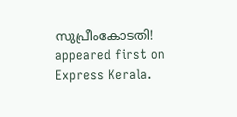സുപ്രീംകോടതി! appeared first on Express Kerala.